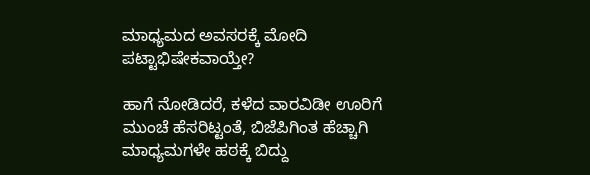ಮಾಧ್ಯಮದ ಅವಸರಕ್ಕೆ ಮೋದಿ ಪಟ್ಟಾಭಿಷೇಕವಾಯ್ತೇ?

ಹಾಗೆ ನೋಡಿದರೆ, ಕಳೆದ ವಾರವಿಡೀ ಊರಿಗೆ ಮುಂಚೆ ಹೆಸರಿಟ್ಟಂತೆ, ಬಿಜೆಪಿಗಿಂತ ಹೆಚ್ಚಾಗಿ ಮಾಧ್ಯಮಗಳೇ ಹಠಕ್ಕೆ ಬಿದ್ದು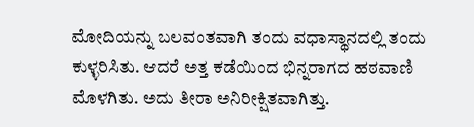ಮೋದಿಯನ್ನು ಬಲವಂತವಾಗಿ ತಂದು ವಧಾಸ್ಥಾನದಲ್ಲಿ ತಂದು ಕುಳ್ಳರಿಸಿತು. ಆದರೆ ಅತ್ತ ಕಡೆಯಿಂದ ಭಿನ್ನರಾಗದ ಹಠವಾಣಿ ಮೊಳಗಿತು. ಅದು ತೀರಾ ಅನಿರೀಕ್ಷಿತವಾಗಿತ್ತು.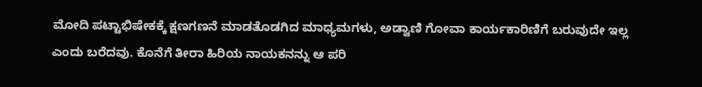ಮೋದಿ ಪಟ್ಟಾಭಿಷೇಕಕ್ಕೆ ಕ್ಷಣಗಣನೆ ಮಾಡತೊಡಗಿದ ಮಾಧ್ಯಮಗಳು, ಅಡ್ವಾಣಿ ಗೋವಾ ಕಾರ್ಯಕಾರಿಣಿಗೆ ಬರುವುದೇ ಇಲ್ಲ ಎಂದು ಬರೆದವು. ಕೊನೆಗೆ ತೀರಾ ಹಿರಿಯ ನಾಯಕನನ್ನು ಆ ಪರಿ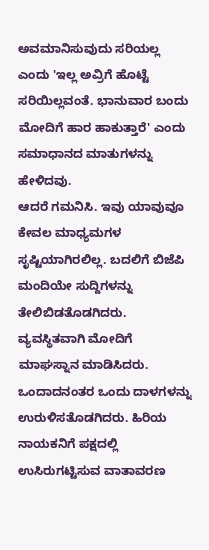ಅವಮಾನಿಸುವುದು ಸರಿಯಲ್ಲ ಎಂದು 'ಇಲ್ಲ ಅವ್ರಿಗೆ ಹೊಟ್ಟೆ ಸರಿಯಿಲ್ಲವಂತೆ. ಭಾನುವಾರ ಬಂದು ಮೋದಿಗೆ ಹಾರ ಹಾಕುತ್ತಾರೆ' ಎಂದು ಸಮಾಧಾನದ ಮಾತುಗಳನ್ನು ಹೇಳಿದವು.
ಆದರೆ ಗಮನಿಸಿ. ಇವು ಯಾವುವೂ ಕೇವಲ ಮಾಧ್ಯಮಗಳ ಸೃಷ್ಟಿಯಾಗಿರಲಿಲ್ಲ. ಬದಲಿಗೆ ಬಿಜೆಪಿ ಮಂದಿಯೇ ಸುದ್ದಿಗಳನ್ನು ತೇಲಿಬಿಡತೊಡಗಿದರು. ವ್ಯವಸ್ಥಿತವಾಗಿ ಮೋದಿಗೆ ಮಾಘಸ್ನಾನ ಮಾಡಿಸಿದರು. ಒಂದಾದನಂತರ ಒಂದು ದಾಳಗಳನ್ನು ಉರುಳಿಸತೊಡಗಿದರು. ಹಿರಿಯ ನಾಯಕನಿಗೆ ಪಕ್ಷದಲ್ಲಿ ಉಸಿರುಗಟ್ಟಿಸುವ ವಾತಾವರಣ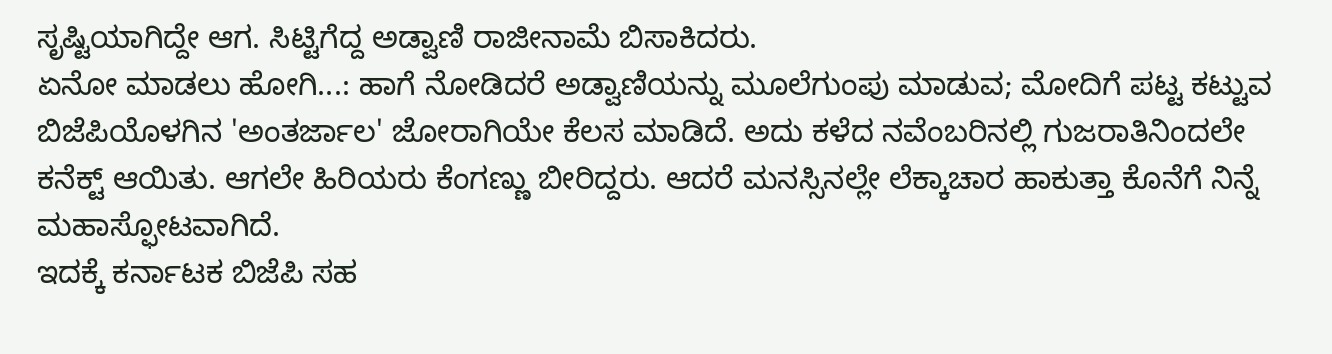ಸೃಷ್ಟಿಯಾಗಿದ್ದೇ ಆಗ. ಸಿಟ್ಟಿಗೆದ್ದ ಅಡ್ವಾಣಿ ರಾಜೀನಾಮೆ ಬಿಸಾಕಿದರು.
ಏನೋ ಮಾಡಲು ಹೋಗಿ...: ಹಾಗೆ ನೋಡಿದರೆ ಅಡ್ವಾಣಿಯನ್ನು ಮೂಲೆಗುಂಪು ಮಾಡುವ; ಮೋದಿಗೆ ಪಟ್ಟ ಕಟ್ಟುವ ಬಿಜೆಪಿಯೊಳಗಿನ 'ಅಂತರ್ಜಾಲ' ಜೋರಾಗಿಯೇ ಕೆಲಸ ಮಾಡಿದೆ. ಅದು ಕಳೆದ ನವೆಂಬರಿನಲ್ಲಿ ಗುಜರಾತಿನಿಂದಲೇ ಕನೆಕ್ಟ್ ಆಯಿತು. ಆಗಲೇ ಹಿರಿಯರು ಕೆಂಗಣ್ಣು ಬೀರಿದ್ದರು. ಆದರೆ ಮನಸ್ಸಿನಲ್ಲೇ ಲೆಕ್ಕಾಚಾರ ಹಾಕುತ್ತಾ ಕೊನೆಗೆ ನಿನ್ನೆ ಮಹಾಸ್ಫೋಟವಾಗಿದೆ.
ಇದಕ್ಕೆ ಕರ್ನಾಟಕ ಬಿಜೆಪಿ ಸಹ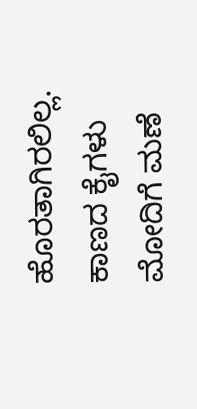ಹೊರತಾಗಿರಲಿಲ್ಲ. ಕಾಣದ ಕೈಗಳು ಮೋದಿಗೆ ಮಣೆ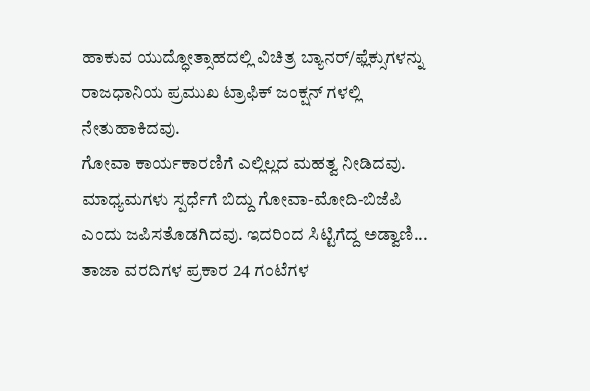ಹಾಕುವ ಯುದ್ಧೋತ್ಸಾಹದಲ್ಲಿ ವಿಚಿತ್ರ ಬ್ಯಾನರ್/ಫ್ಲೆಕ್ಸುಗಳನ್ನು ರಾಜಧಾನಿಯ ಪ್ರಮುಖ ಟ್ರಾಫಿಕ್ ಜಂಕ್ಷನ್ ಗಳಲ್ಲಿ ನೇತುಹಾಕಿದವು.
ಗೋವಾ ಕಾರ್ಯಕಾರಣಿಗೆ ಎಲ್ಲಿಲ್ಲದ ಮಹತ್ವ ನೀಡಿದವು. ಮಾಧ್ಯಮಗಳು ಸ್ಪರ್ಧೆಗೆ ಬಿದ್ದು ಗೋವಾ-ಮೋದಿ-ಬಿಜೆಪಿ ಎಂದು ಜಪಿಸತೊಡಗಿದವು. ಇದರಿಂದ ಸಿಟ್ಟಿಗೆದ್ದ ಅಡ್ವಾಣಿ... ತಾಜಾ ವರದಿಗಳ ಪ್ರಕಾರ 24 ಗಂಟೆಗಳ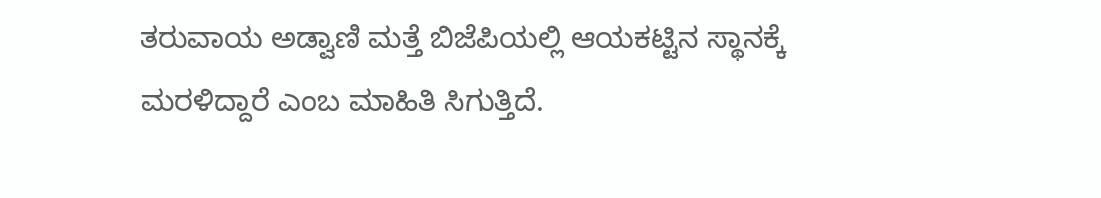ತರುವಾಯ ಅಡ್ವಾಣಿ ಮತ್ತೆ ಬಿಜೆಪಿಯಲ್ಲಿ ಆಯಕಟ್ಟಿನ ಸ್ಥಾನಕ್ಕೆ ಮರಳಿದ್ದಾರೆ ಎಂಬ ಮಾಹಿತಿ ಸಿಗುತ್ತಿದೆ.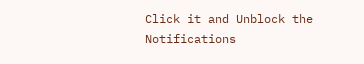Click it and Unblock the Notifications